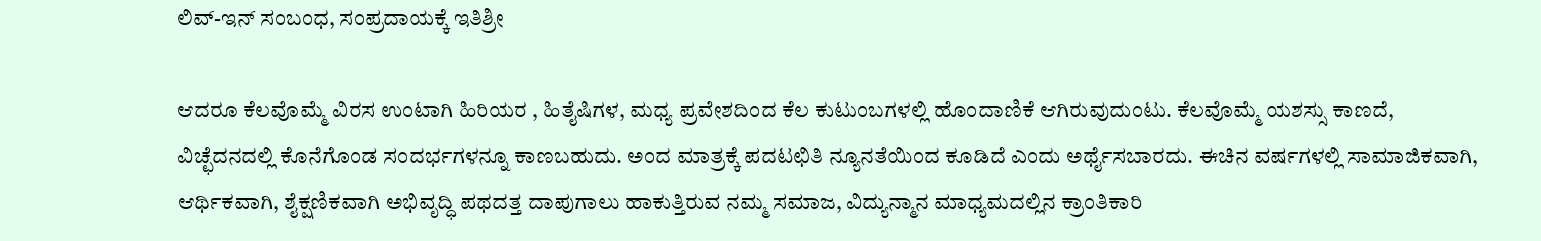ಲಿವ್-ಇನ್ ಸಂಬಂಧ, ಸಂಪ್ರದಾಯಕ್ಕೆ ಇತಿಶ್ರೀ

ಆದರೂ ಕೆಲವೊಮ್ಮೆ ವಿರಸ ಉಂಟಾಗಿ ಹಿರಿಯರ , ಹಿತೈಷಿಗಳ, ಮಧ್ಯ ಪ್ರವೇಶದಿಂದ ಕೆಲ ಕುಟುಂಬಗಳಲ್ಲಿ ಹೊಂದಾಣಿಕೆ ಆಗಿರುವುದುಂಟು. ಕೆಲವೊಮ್ಮೆ ಯಶಸ್ಸು ಕಾಣದೆ, ವಿಚ್ಛೆದನದಲ್ಲಿ ಕೊನೆಗೊಂಡ ಸಂದರ್ಭಗಳನ್ನೂ ಕಾಣಬಹುದು. ಅಂದ ಮಾತ್ರಕ್ಕೆ ಪದಟಛಿತಿ ನ್ಯೂನತೆಯಿಂದ ಕೂಡಿದೆ ಎಂದು ಅರ್ಥೈಸಬಾರದು. ಈಚಿನ ವರ್ಷಗಳಲ್ಲಿ ಸಾಮಾಜಿಕವಾಗಿ, ಆರ್ಥಿಕವಾಗಿ, ಶೈಕ್ಷಣಿಕವಾಗಿ ಅಭಿವೃದ್ಧಿ ಪಥದತ್ತ ದಾಪುಗಾಲು ಹಾಕುತ್ತಿರುವ ನಮ್ಮ ಸಮಾಜ, ವಿದ್ಯುನ್ಮಾನ ಮಾಧ್ಯಮದಲ್ಲಿನ ಕ್ರಾಂತಿಕಾರಿ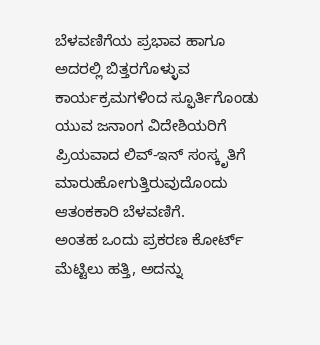ಬೆಳವಣಿಗೆಯ ಪ್ರಭಾವ ಹಾಗೂ ಅದರಲ್ಲಿ ಬಿತ್ತರಗೊಳ್ಳುವ ಕಾರ್ಯಕ್ರಮಗಳಿಂದ ಸ್ಫೂರ್ತಿಗೊಂಡು ಯುವ ಜನಾಂಗ ವಿದೇಶಿಯರಿಗೆ ಪ್ರಿಯವಾದ ಲಿವ್-ಇನ್ ಸಂಸ್ಕೃತಿಗೆ ಮಾರುಹೋಗುತ್ತಿರುವುದೊಂದು ಆತಂಕಕಾರಿ ಬೆಳವಣಿಗೆ.
ಅಂತಹ ಒಂದು ಪ್ರಕರಣ ಕೋರ್ಟ್ ಮೆಟ್ಟಿಲು ಹತ್ತಿ, ಅದನ್ನು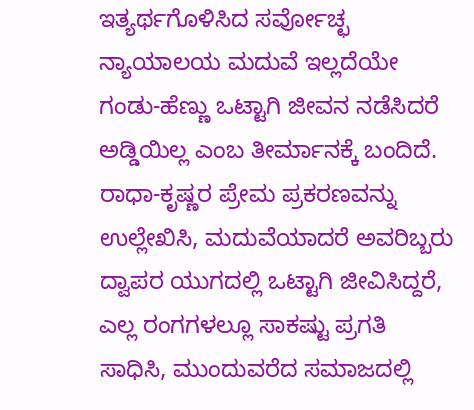ಇತ್ಯರ್ಥಗೊಳಿಸಿದ ಸರ್ವೋಚ್ಛ ನ್ಯಾಯಾಲಯ ಮದುವೆ ಇಲ್ಲದೆಯೇ ಗಂಡು-ಹೆಣ್ಣು ಒಟ್ಟಾಗಿ ಜೀವನ ನಡೆಸಿದರೆ ಅಡ್ಡಿಯಿಲ್ಲ ಎಂಬ ತೀರ್ಮಾನಕ್ಕೆ ಬಂದಿದೆ. ರಾಧಾ-ಕೃಷ್ಣರ ಪ್ರೇಮ ಪ್ರಕರಣವನ್ನು ಉಲ್ಲೇಖಿಸಿ, ಮದುವೆಯಾದರೆ ಅವರಿಬ್ಬರು ದ್ವಾಪರ ಯುಗದಲ್ಲಿ ಒಟ್ಟಾಗಿ ಜೀವಿಸಿದ್ದರೆ, ಎಲ್ಲ ರಂಗಗಳಲ್ಲೂ ಸಾಕಷ್ಟು ಪ್ರಗತಿ ಸಾಧಿಸಿ, ಮುಂದುವರೆದ ಸಮಾಜದಲ್ಲಿ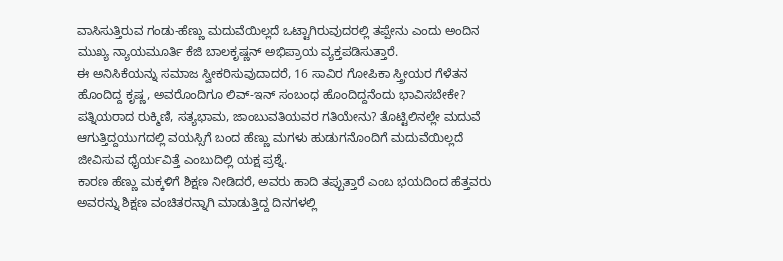ವಾಸಿಸುತ್ತಿರುವ ಗಂಡು-ಹೆಣ್ಣು ಮದುವೆಯಿಲ್ಲದೆ ಒಟ್ಟಾಗಿರುವುದರಲ್ಲಿ ತಪ್ಪೇನು ಎಂದು ಅಂದಿನ ಮುಖ್ಯ ನ್ಯಾಯಮೂರ್ತಿ ಕೆಜಿ ಬಾಲಕೃಷ್ಣನ್ ಅಭಿಪ್ರಾಯ ವ್ಯಕ್ತಪಡಿಸುತ್ತಾರೆ.
ಈ ಅನಿಸಿಕೆಯನ್ನು ಸಮಾಜ ಸ್ವೀಕರಿಸುವುದಾದರೆ, 16 ಸಾವಿರ ಗೋಪಿಕಾ ಸ್ತ್ರೀಯರ ಗೆಳೆತನ ಹೊಂದಿದ್ದ ಕೃಷ್ಣ, ಅವರೊಂದಿಗೂ ಲಿವ್-ಇನ್ ಸಂಬಂಧ ಹೊಂದಿದ್ದನೆಂದು ಭಾವಿಸಬೇಕೇ? ಪತ್ನಿಯರಾದ ರುಕ್ಮಿಣಿ, ಸತ್ಯಭಾಮ, ಜಾಂಬುವತಿಯವರ ಗತಿಯೇನು? ತೊಟ್ಟಿಲಿನಲ್ಲೇ ಮದುವೆ ಆಗುತ್ತಿದ್ದಯುಗದಲ್ಲಿ ವಯಸ್ಸಿಗೆ ಬಂದ ಹೆಣ್ಣು ಮಗಳು ಹುಡುಗನೊಂದಿಗೆ ಮದುವೆಯಿಲ್ಲದೆ ಜೀವಿಸುವ ಧೈರ್ಯವಿತ್ತೆ ಎಂಬುದಿಲ್ಲಿ ಯಕ್ಷ ಪ್ರಶ್ನೆ.
ಕಾರಣ ಹೆಣ್ಣು ಮಕ್ಕಳಿಗೆ ಶಿಕ್ಷಣ ನೀಡಿದರೆ, ಅವರು ಹಾದಿ ತಪ್ಪುತ್ತಾರೆ ಎಂಬ ಭಯದಿಂದ ಹೆತ್ತವರು ಅವರನ್ನು ಶಿಕ್ಷಣ ವಂಚಿತರನ್ನಾಗಿ ಮಾಡುತ್ತಿದ್ದ ದಿನಗಳಲ್ಲಿ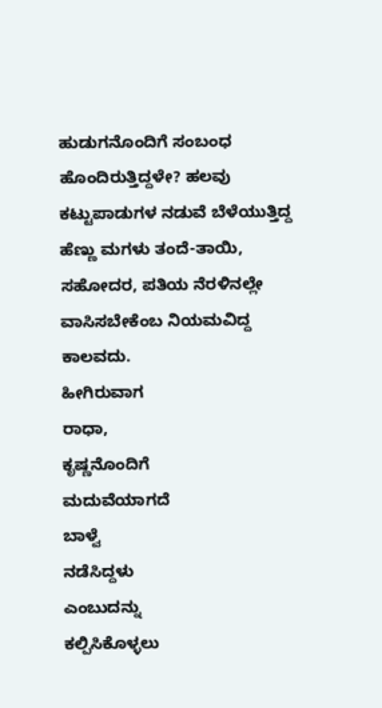ಹುಡುಗನೊಂದಿಗೆ ಸಂಬಂಧ ಹೊಂದಿರುತ್ತಿದ್ದಳೇ? ಹಲವು ಕಟ್ಟುಪಾಡುಗಳ ನಡುವೆ ಬೆಳೆಯುತ್ತಿದ್ದ ಹೆಣ್ಣು ಮಗಳು ತಂದೆ-ತಾಯಿ, ಸಹೋದರ, ಪತಿಯ ನೆರಳಿನಲ್ಲೇ ವಾಸಿಸಬೇಕೆಂಬ ನಿಯಮವಿದ್ದ ಕಾಲವದು.
ಹೀಗಿರುವಾಗ
ರಾಧಾ,
ಕೃಷ್ಣನೊಂದಿಗೆ
ಮದುವೆಯಾಗದೆ
ಬಾಳ್ವೆ
ನಡೆಸಿದ್ದಳು
ಎಂಬುದನ್ನು
ಕಲ್ಪಿಸಿಕೊಳ್ಳಲು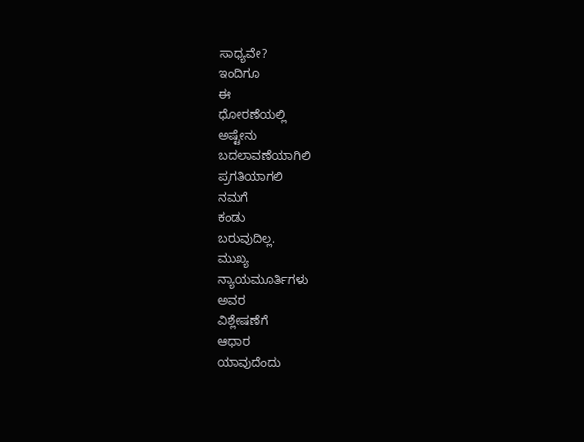ಸಾಧ್ಯವೇ?
ಇಂದಿಗೂ
ಈ
ಧೋರಣೆಯಲ್ಲಿ
ಅಷ್ಟೇನು
ಬದಲಾವಣೆಯಾಗಿಲಿ
ಪ್ರಗತಿಯಾಗಲಿ
ನಮಗೆ
ಕಂಡು
ಬರುವುದಿಲ್ಲ.
ಮುಖ್ಯ
ನ್ಯಾಯಮೂರ್ತಿಗಳು
ಅವರ
ವಿಶ್ಲೇಷಣೆಗೆ
ಆಧಾರ
ಯಾವುದೆಂದು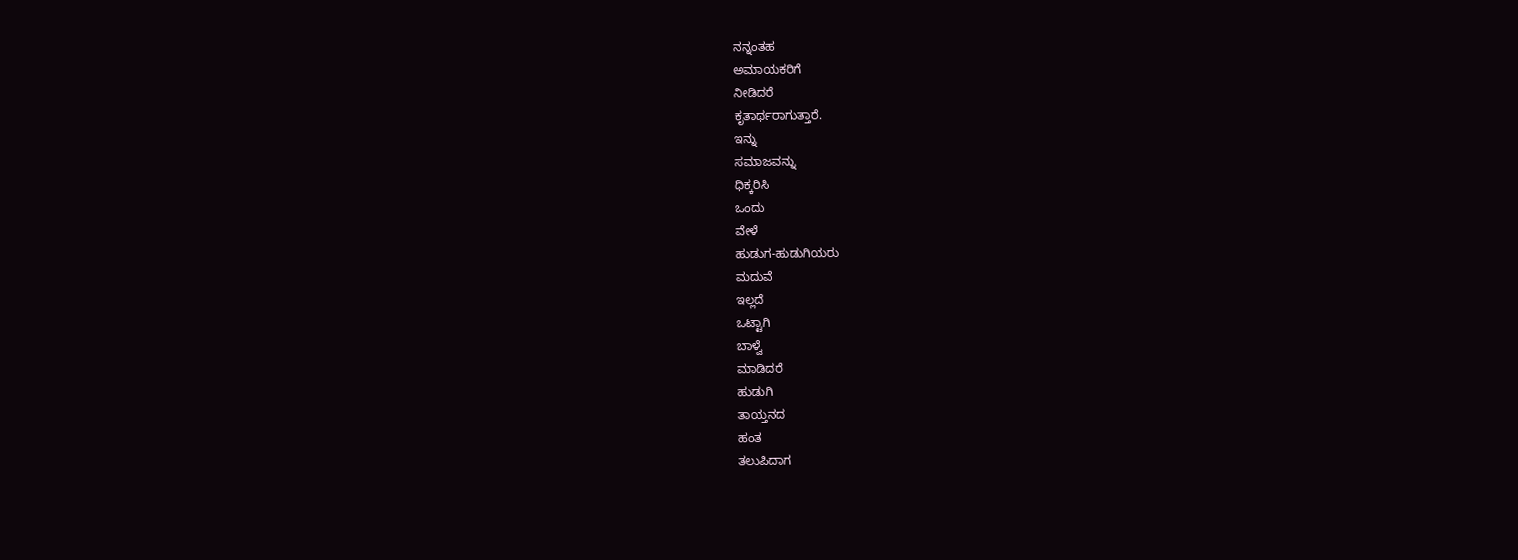ನನ್ನಂತಹ
ಅಮಾಯಕರಿಗೆ
ನೀಡಿದರೆ
ಕೃತಾರ್ಥರಾಗುತ್ತಾರೆ.
ಇನ್ನು
ಸಮಾಜವನ್ನು
ಧಿಕ್ಕರಿಸಿ
ಒಂದು
ವೇಳೆ
ಹುಡುಗ-ಹುಡುಗಿಯರು
ಮದುವೆ
ಇಲ್ಲದೆ
ಒಟ್ಟಾಗಿ
ಬಾಳ್ವೆ
ಮಾಡಿದರೆ
ಹುಡುಗಿ
ತಾಯ್ತನದ
ಹಂತ
ತಲುಪಿದಾಗ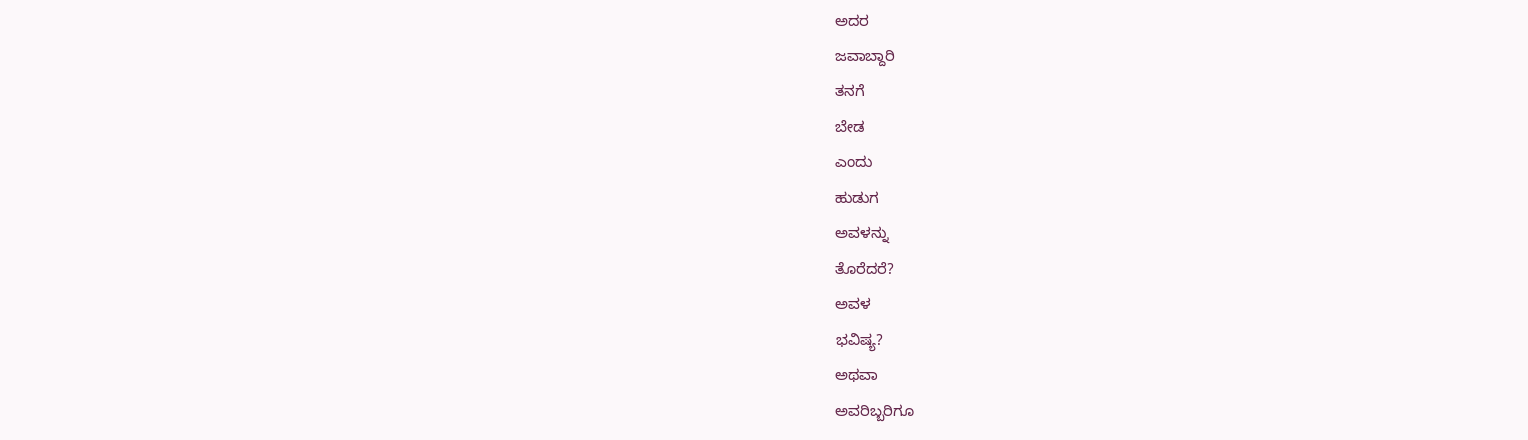ಅದರ
ಜವಾಬ್ದಾರಿ
ತನಗೆ
ಬೇಡ
ಎಂದು
ಹುಡುಗ
ಅವಳನ್ನು
ತೊರೆದರೆ?
ಅವಳ
ಭವಿಷ್ಯ?
ಅಥವಾ
ಅವರಿಬ್ಬರಿಗೂ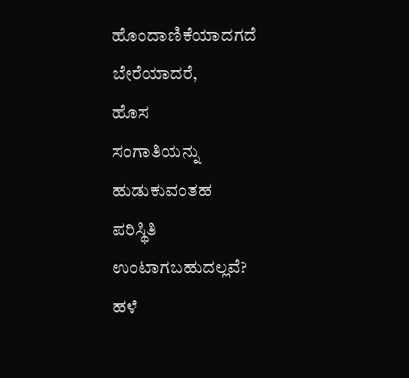ಹೊಂದಾಣಿಕೆಯಾದಗದೆ
ಬೇರೆಯಾದರೆ,
ಹೊಸ
ಸಂಗಾತಿಯನ್ನು
ಹುಡುಕುವಂತಹ
ಪರಿಸ್ಥಿತಿ
ಉಂಟಾಗಬಹುದಲ್ಲವೆ?
ಹಳೆ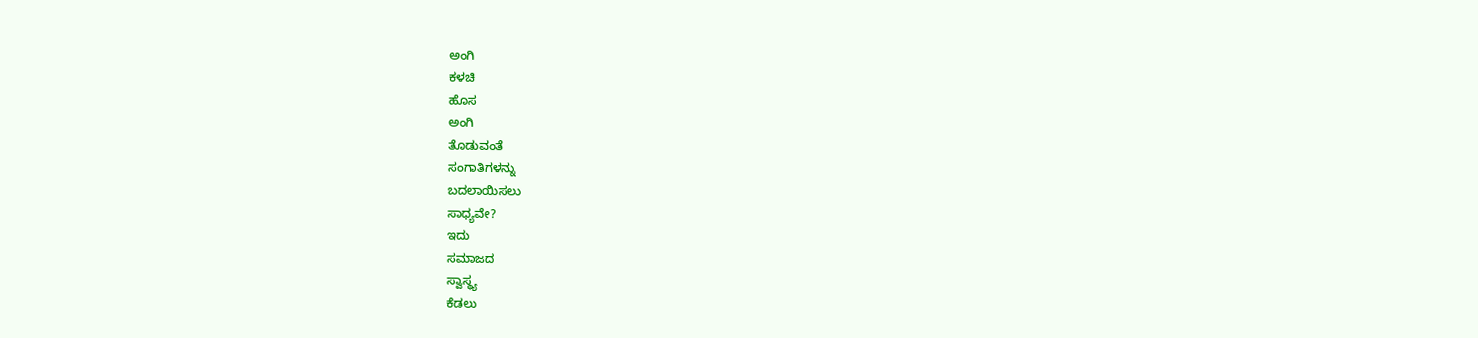ಅಂಗಿ
ಕಳಚಿ
ಹೊಸ
ಅಂಗಿ
ತೊಡುವಂತೆ
ಸಂಗಾತಿಗಳನ್ನು
ಬದಲಾಯಿಸಲು
ಸಾಧ್ಯವೇ?
ಇದು
ಸಮಾಜದ
ಸ್ವಾಸ್ಥ್ಯ
ಕೆಡಲು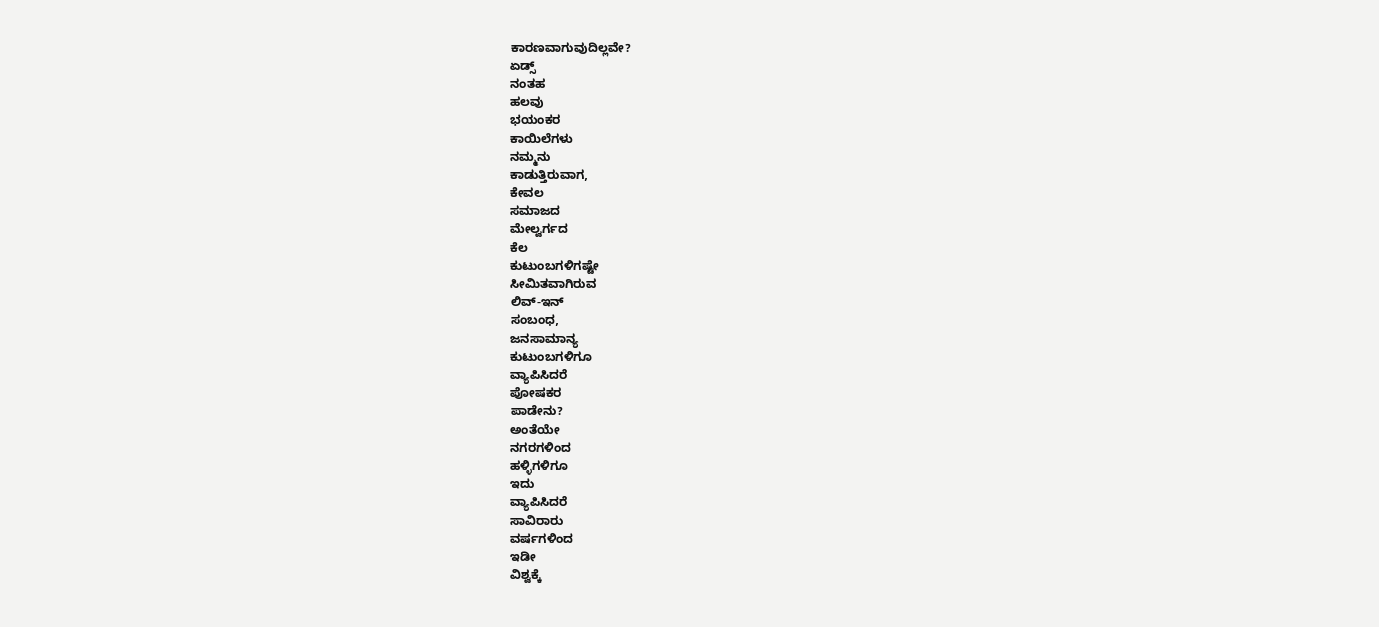ಕಾರಣವಾಗುವುದಿಲ್ಲವೇ?
ಏಡ್ಸ್
ನಂತಹ
ಹಲವು
ಭಯಂಕರ
ಕಾಯಿಲೆಗಳು
ನಮ್ಮನು
ಕಾಡುತ್ತಿರುವಾಗ,
ಕೇವಲ
ಸಮಾಜದ
ಮೇಲ್ವರ್ಗದ
ಕೆಲ
ಕುಟುಂಬಗಳಿಗಷ್ಟೇ
ಸೀಮಿತವಾಗಿರುವ
ಲಿವ್-ಇನ್
ಸಂಬಂಧ,
ಜನಸಾಮಾನ್ಯ
ಕುಟುಂಬಗಳಿಗೂ
ವ್ಯಾಪಿಸಿದರೆ
ಪೋಷಕರ
ಪಾಡೇನು?
ಅಂತೆಯೇ
ನಗರಗಳಿಂದ
ಹಳ್ಳಿಗಳಿಗೂ
ಇದು
ವ್ಯಾಪಿಸಿದರೆ
ಸಾವಿರಾರು
ವರ್ಷಗಳಿಂದ
ಇಡೀ
ವಿಶ್ವಕ್ಕೆ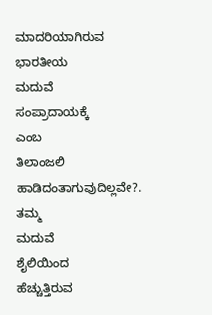ಮಾದರಿಯಾಗಿರುವ
ಭಾರತೀಯ
ಮದುವೆ
ಸಂಪ್ರಾದಾಯಕ್ಕೆ
ಎಂಬ
ತಿಲಾಂಜಲಿ
ಹಾಡಿದಂತಾಗುವುದಿಲ್ಲವೇ?.
ತಮ್ಮ
ಮದುವೆ
ಶೈಲಿಯಿಂದ
ಹೆಚ್ಚುತ್ತಿರುವ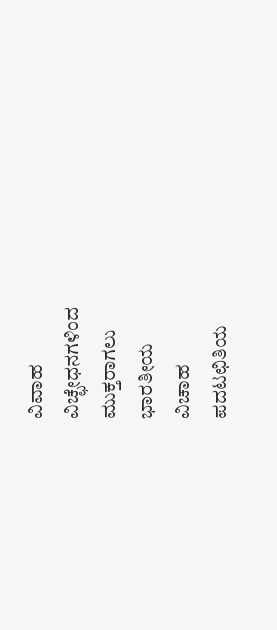ವಿವಾಹ
ವಿಚ್ಛೇಧನಗಳಿಂದ
ಮುಕ್ತರಾಗಲು
ಭಾರತೀಯ
ವಿಚಾಹ
ಪದಟಛಿತಿಯ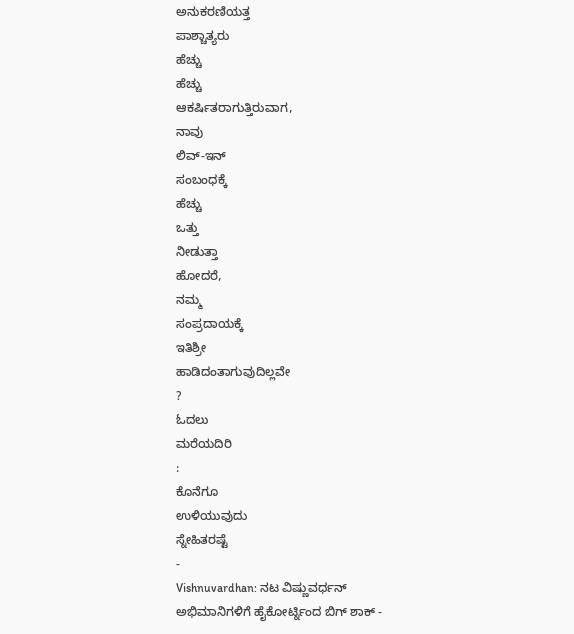ಅನುಕರಣಿಯತ್ತ
ಪಾಶ್ಚಾತ್ಯರು
ಹೆಚ್ಚು
ಹೆಚ್ಚು
ಆಕರ್ಷಿತರಾಗುತ್ತಿರುವಾಗ,
ನಾವು
ಲಿವ್-ಇನ್
ಸಂಬಂಧಕ್ಕೆ
ಹೆಚ್ಚು
ಒತ್ತು
ನೀಡುತ್ತಾ
ಹೋದರೆ,
ನಮ್ಮ
ಸಂಪ್ರದಾಯಕ್ಕೆ
ಇತಿಶ್ರೀ
ಹಾಡಿದಂತಾಗುವುದಿಲ್ಲವೇ
?
ಓದಲು
ಮರೆಯದಿರಿ
:
ಕೊನೆಗೂ
ಉಳಿಯುವುದು
ಸ್ನೇಹಿತರಷ್ಟೆ
-
Vishnuvardhan: ನಟ ವಿಷ್ಣುವರ್ಧನ್ ಅಭಿಮಾನಿಗಳಿಗೆ ಹೈಕೋರ್ಟ್ನಿಂದ ಬಿಗ್ ಶಾಕ್ -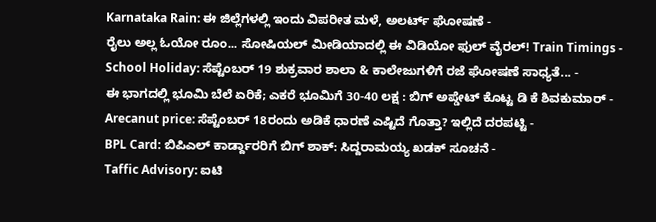Karnataka Rain: ಈ ಜಿಲ್ಲೆಗಳಲ್ಲಿ ಇಂದು ವಿಪರೀತ ಮಳೆ, ಅಲರ್ಟ್ ಘೋಷಣೆ -
ರೈಲು ಅಲ್ಲ ಓಯೋ ರೂಂ... ಸೋಷಿಯಲ್ ಮೀಡಿಯಾದಲ್ಲಿ ಈ ವಿಡಿಯೋ ಫುಲ್ ವೈರಲ್! Train Timings -
School Holiday: ಸೆಪ್ಟೆಂಬರ್ 19 ಶುಕ್ರವಾರ ಶಾಲಾ & ಕಾಲೇಜುಗಳಿಗೆ ರಜೆ ಘೋಷಣೆ ಸಾಧ್ಯತೆ... -
ಈ ಭಾಗದಲ್ಲಿ ಭೂಮಿ ಬೆಲೆ ಏರಿಕೆ; ಎಕರೆ ಭೂಮಿಗೆ 30-40 ಲಕ್ಷ : ಬಿಗ್ ಅಪ್ಡೇಟ್ ಕೊಟ್ಟ ಡಿ ಕೆ ಶಿವಕುಮಾರ್ -
Arecanut price: ಸೆಪ್ಟೆಂಬರ್ 18ರಂದು ಅಡಿಕೆ ಧಾರಣೆ ಎಷ್ಟಿದೆ ಗೊತ್ತಾ? ಇಲ್ಲಿದೆ ದರಪಟ್ಟಿ -
BPL Card: ಬಿಪಿಎಲ್ ಕಾರ್ಡ್ದಾರರಿಗೆ ಬಿಗ್ ಶಾಕ್: ಸಿದ್ದರಾಮಯ್ಯ ಖಡಕ್ ಸೂಚನೆ -
Taffic Advisory: ಐಟಿ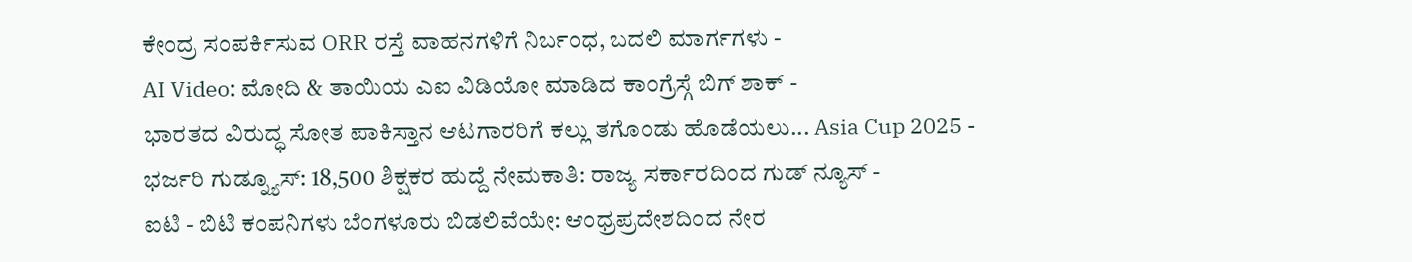ಕೇಂದ್ರ ಸಂಪರ್ಕಿಸುವ ORR ರಸ್ತೆ ವಾಹನಗಳಿಗೆ ನಿರ್ಬಂಧ, ಬದಲಿ ಮಾರ್ಗಗಳು -
AI Video: ಮೋದಿ & ತಾಯಿಯ ಎಐ ವಿಡಿಯೋ ಮಾಡಿದ ಕಾಂಗ್ರೆಸ್ಗೆ ಬಿಗ್ ಶಾಕ್ -
ಭಾರತದ ವಿರುದ್ಧ ಸೋತ ಪಾಕಿಸ್ತಾನ ಆಟಗಾರರಿಗೆ ಕಲ್ಲು ತಗೊಂಡು ಹೊಡೆಯಲು... Asia Cup 2025 -
ಭರ್ಜರಿ ಗುಡ್ನ್ಯೂಸ್: 18,500 ಶಿಕ್ಷಕರ ಹುದ್ದೆ ನೇಮಕಾತಿ: ರಾಜ್ಯ ಸರ್ಕಾರದಿಂದ ಗುಡ್ ನ್ಯೂಸ್ -
ಐಟಿ - ಬಿಟಿ ಕಂಪನಿಗಳು ಬೆಂಗಳೂರು ಬಿಡಲಿವೆಯೇ: ಆಂಧ್ರಪ್ರದೇಶದಿಂದ ನೇರ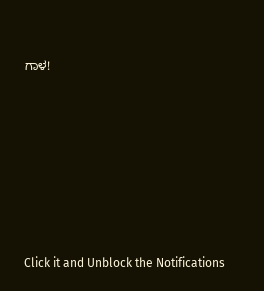ಗಾಳ!












Click it and Unblock the Notifications